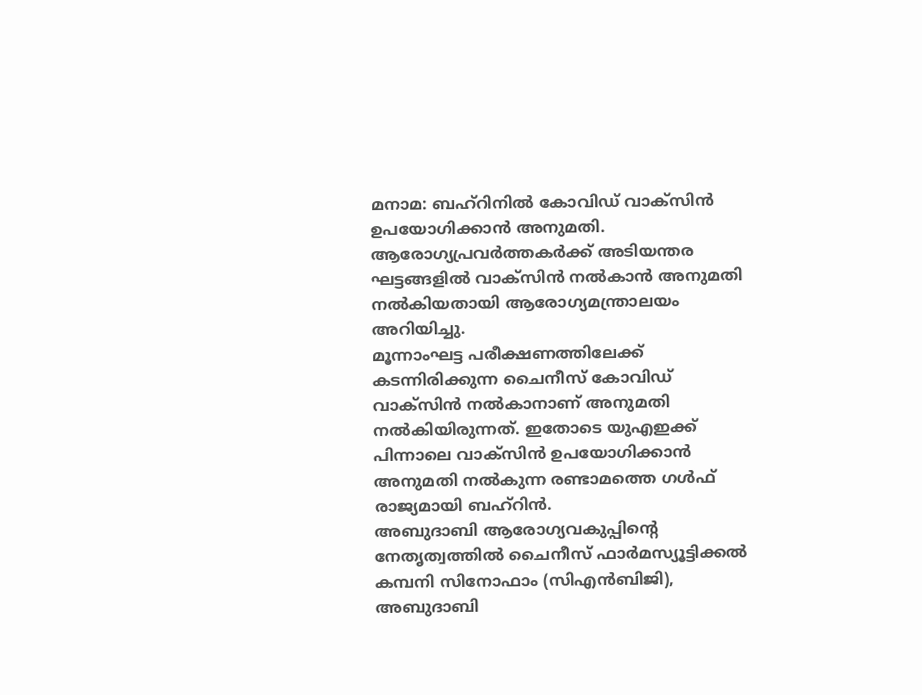മനാമ: ബഹ്റിനിൽ കോവിഡ് വാക്സിൻ ഉപയോഗിക്കാൻ അനുമതി. ആരോഗ്യപ്രവർത്തകർക്ക് അടിയന്തര ഘട്ടങ്ങളിൽ വാക്സിൻ നൽകാൻ അനുമതി നൽകിയതായി ആരോഗ്യമന്ത്രാലയം അറിയിച്ചു.
മൂന്നാംഘട്ട പരീക്ഷണത്തിലേക്ക് കടന്നിരിക്കുന്ന ചൈനീസ് കോവിഡ് വാക്സിൻ നൽകാനാണ് അനുമതി നൽകിയിരുന്നത്. ഇതോടെ യുഎഇക്ക് പിന്നാലെ വാക്സിൻ ഉപയോഗിക്കാൻ അനുമതി നൽകുന്ന രണ്ടാമത്തെ ഗൾഫ് രാജ്യമായി ബഹ്റിൻ.
അബുദാബി ആരോഗ്യവകുപ്പിന്റെ നേതൃത്വത്തിൽ ചൈനീസ് ഫാർമസ്യൂട്ടിക്കൽ കമ്പനി സിനോഫാം (സിഎൻബിജി), അബുദാബി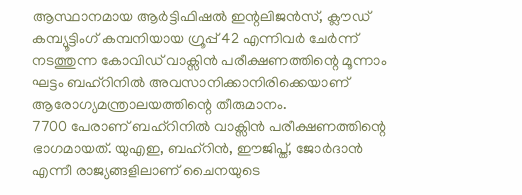ആസ്ഥാനമായ ആർട്ടിഫിഷൽ ഇന്റലിജൻസ്, ക്ലൗഡ് കമ്പ്യൂട്ടിംഗ് കമ്പനിയായ ഗ്രൂപ്പ് 42 എന്നിവർ ചേർന്ന് നടത്തുന്ന കോവിഡ് വാക്സിൻ പരീക്ഷണത്തിന്റെ മൂന്നാം ഘട്ടം ബഹ്റിനിൽ അവസാനിക്കാനിരിക്കെയാണ് ആരോഗ്യമന്ത്രാലയത്തിന്റെ തീരുമാനം.
7700 പേരാണ് ബഹ്റിനിൽ വാക്സിൻ പരീക്ഷണത്തിന്റെ ഭാഗമായത്. യുഎഇ, ബഹ്റിൻ, ഈജിപ്ത്, ജോർദാൻ എന്നീ രാജ്യങ്ങളിലാണ് ചൈനയുടെ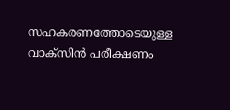സഹകരണത്തോടെയുള്ള വാക്സിൻ പരീക്ഷണം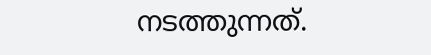നടത്തുന്നത്.